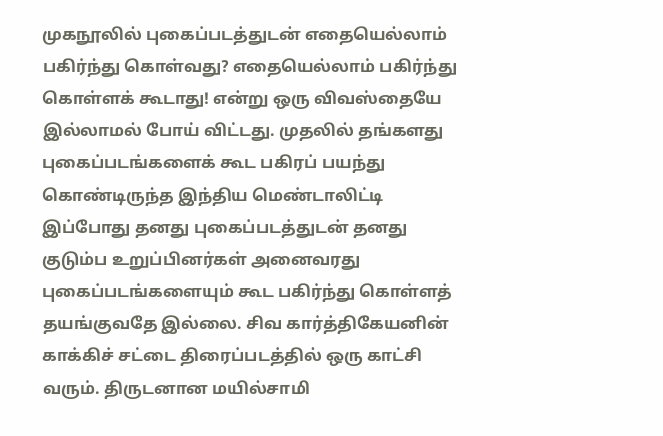முகநூலில் புகைப்படத்துடன் எதையெல்லாம் பகிர்ந்து கொள்வது? எதையெல்லாம் பகிர்ந்து கொள்ளக் கூடாது! என்று ஒரு விவஸ்தையே இல்லாமல் போய் விட்டது. முதலில் தங்களது புகைப்படங்களைக் கூட பகிரப் பயந்து கொண்டிருந்த இந்திய மெண்டாலிட்டி இப்போது தனது புகைப்படத்துடன் தனது குடும்ப உறுப்பினர்கள் அனைவரது புகைப்படங்களையும் கூட பகிர்ந்து கொள்ளத் தயங்குவதே இல்லை. சிவ கார்த்திகேயனின் காக்கிச் சட்டை திரைப்படத்தில் ஒரு காட்சி வரும். திருடனான மயில்சாமி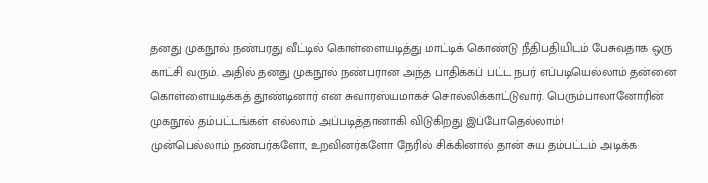தனது முகநூல் நண்பரது வீட்டில் கொள்ளையடித்து மாட்டிக் கொண்டு நீதிபதியிடம் பேசுவதாக ஒரு காட்சி வரும். அதில் தனது முகநூல் நண்பரான அந்த பாதிக்கப் பட்ட நபர் எப்படியெல்லாம் தன்னை கொள்ளையடிக்கத் தூண்டினார் என சுவாரஸ்யமாகச் சொல்லிக்காட்டுவார். பெரும்பாலானோரின் முகநூல் தம்பட்டங்கள் எல்லாம் அப்படித்தானாகி விடுகிறது இப்போதெல்லாம்!
முன்பெல்லாம் நண்பர்களோ, உறவினர்களோ நேரில் சிக்கினால் தான் சுய தம்பட்டம் அடிக்க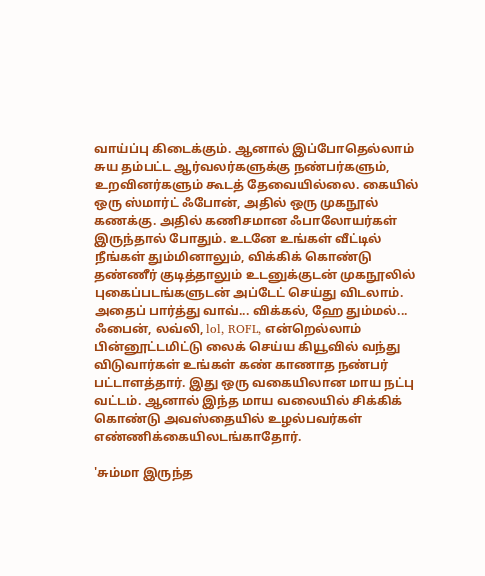வாய்ப்பு கிடைக்கும். ஆனால் இப்போதெல்லாம் சுய தம்பட்ட ஆர்வலர்களுக்கு நண்பர்களும், உறவினர்களும் கூடத் தேவையில்லை. கையில் ஒரு ஸ்மார்ட் ஃபோன், அதில் ஒரு முகநூல் கணக்கு. அதில் கணிசமான ஃபாலோயர்கள் இருந்தால் போதும். உடனே உங்கள் வீட்டில் நீங்கள் தும்மினாலும், விக்கிக் கொண்டு தண்ணீர் குடித்தாலும் உடனுக்குடன் முகநூலில் புகைப்படங்களுடன் அப்டேட் செய்து விடலாம். அதைப் பார்த்து வாவ்... விக்கல், ஹே தும்மல்... ஃபைன், லவ்லி, lol, ROFL, என்றெல்லாம் பின்னூட்டமிட்டு லைக் செய்ய கியூவில் வந்து விடுவார்கள் உங்கள் கண் காணாத நண்பர் பட்டாளத்தார். இது ஒரு வகையிலான மாய நட்பு வட்டம். ஆனால் இந்த மாய வலையில் சிக்கிக் கொண்டு அவஸ்தையில் உழல்பவர்கள் எண்ணிக்கையிலடங்காதோர்.

'சும்மா இருந்த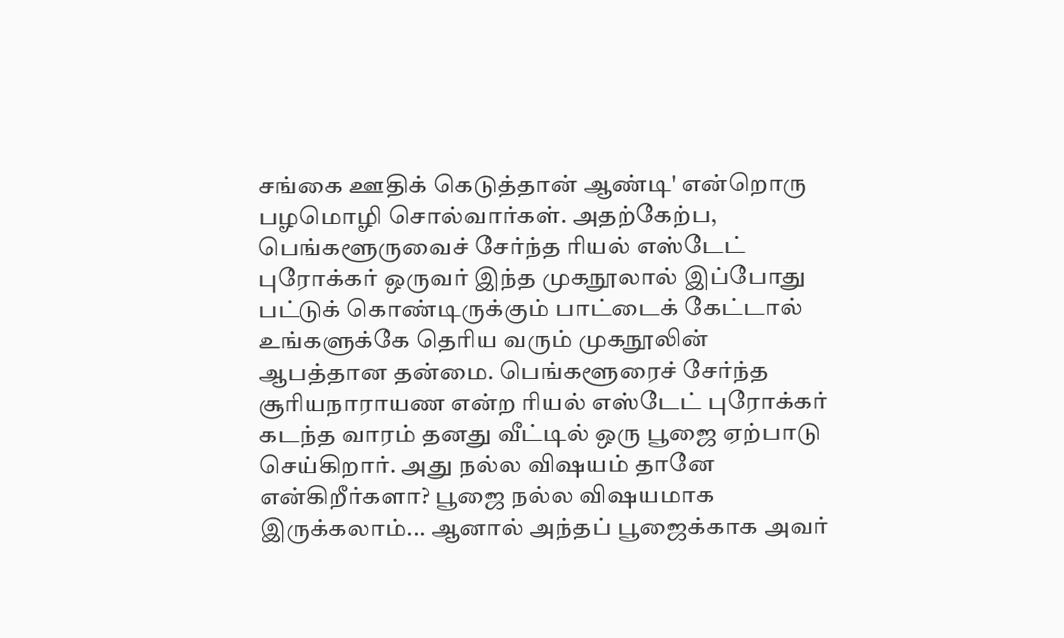சங்கை ஊதிக் கெடுத்தான் ஆண்டி' என்றொரு பழமொழி சொல்வார்கள். அதற்கேற்ப, பெங்களூருவைச் சேர்ந்த ரியல் எஸ்டேட் புரோக்கர் ஒருவர் இந்த முகநூலால் இப்போது பட்டுக் கொண்டிருக்கும் பாட்டைக் கேட்டால் உங்களுக்கே தெரிய வரும் முகநூலின் ஆபத்தான தன்மை. பெங்களூரைச் சேர்ந்த சூரியநாராயண என்ற ரியல் எஸ்டேட் புரோக்கர் கடந்த வாரம் தனது வீட்டில் ஒரு பூஜை ஏற்பாடு செய்கிறார். அது நல்ல விஷயம் தானே என்கிறீர்களா? பூஜை நல்ல விஷயமாக இருக்கலாம்... ஆனால் அந்தப் பூஜைக்காக அவர்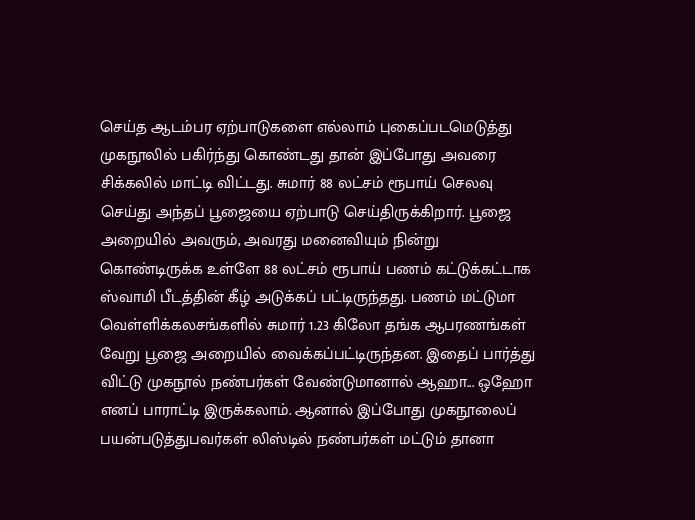செய்த ஆடம்பர ஏற்பாடுகளை எல்லாம் புகைப்படமெடுத்து முகநூலில் பகிர்ந்து கொண்டது தான் இப்போது அவரை சிக்கலில் மாட்டி விட்டது. சுமார் 88 லட்சம் ரூபாய் செலவு செய்து அந்தப் பூஜையை ஏற்பாடு செய்திருக்கிறார். பூஜை அறையில் அவரும், அவரது மனைவியும் நின்று கொண்டிருக்க உள்ளே 88 லட்சம் ரூபாய் பணம் கட்டுக்கட்டாக ஸ்வாமி பீடத்தின் கீழ் அடுக்கப் பட்டிருந்தது. பணம் மட்டுமா வெள்ளிக்கலசங்களில் சுமார் 1.23 கிலோ தங்க ஆபரணங்கள் வேறு பூஜை அறையில் வைக்கப்பட்டிருந்தன. இதைப் பார்த்து விட்டு முகநூல் நண்பர்கள் வேண்டுமானால் ஆஹா... ஒஹோ எனப் பாராட்டி இருக்கலாம். ஆனால் இப்போது முகநூலைப் பயன்படுத்துபவர்கள் லிஸ்டில் நண்பர்கள் மட்டும் தானா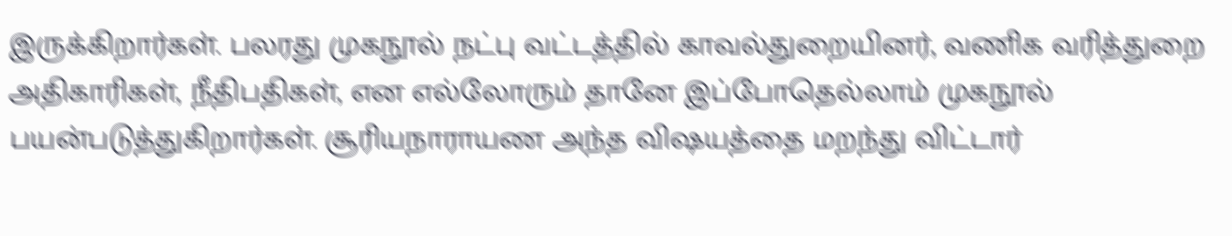இருக்கிறார்கள். பலரது முகநூல் நட்பு வட்டத்தில் காவல்துறையினர், வணிக வரித்துறை அதிகாரிகள், நீதிபதிகள், என எல்லோரும் தானே இப்போதெல்லாம் முகநூல் பயன்படுத்துகிறார்கள். சூரியநாராயண அந்த விஷயத்தை மறந்து விட்டார்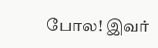போல! இவர்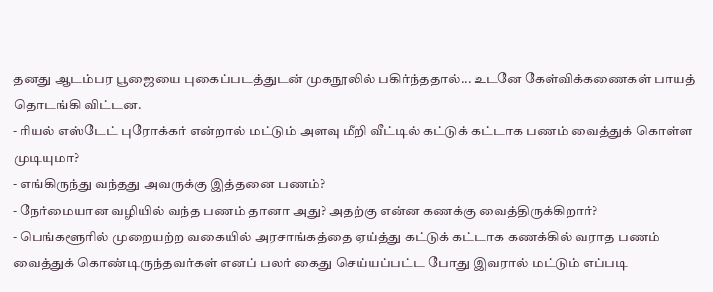தனது ஆடம்பர பூஜையை புகைப்படத்துடன் முகநூலில் பகிர்ந்ததால்... உடனே கேள்விக்கணைகள் பாயத் தொடங்கி விட்டன.
- ரியல் எஸ்டேட் புரோக்கர் என்றால் மட்டும் அளவு மீறி வீட்டில் கட்டுக் கட்டாக பணம் வைத்துக் கொள்ள முடியுமா?
- எங்கிருந்து வந்தது அவருக்கு இத்தனை பணம்?
- நேர்மையான வழியில் வந்த பணம் தானா அது? அதற்கு என்ன கணக்கு வைத்திருக்கிறார்?
- பெங்களூரில் முறையற்ற வகையில் அரசாங்கத்தை ஏய்த்து கட்டுக் கட்டாக கணக்கில் வராத பணம் வைத்துக் கொண்டிருந்தவர்கள் எனப் பலர் கைது செய்யப்பட்ட போது இவரால் மட்டும் எப்படி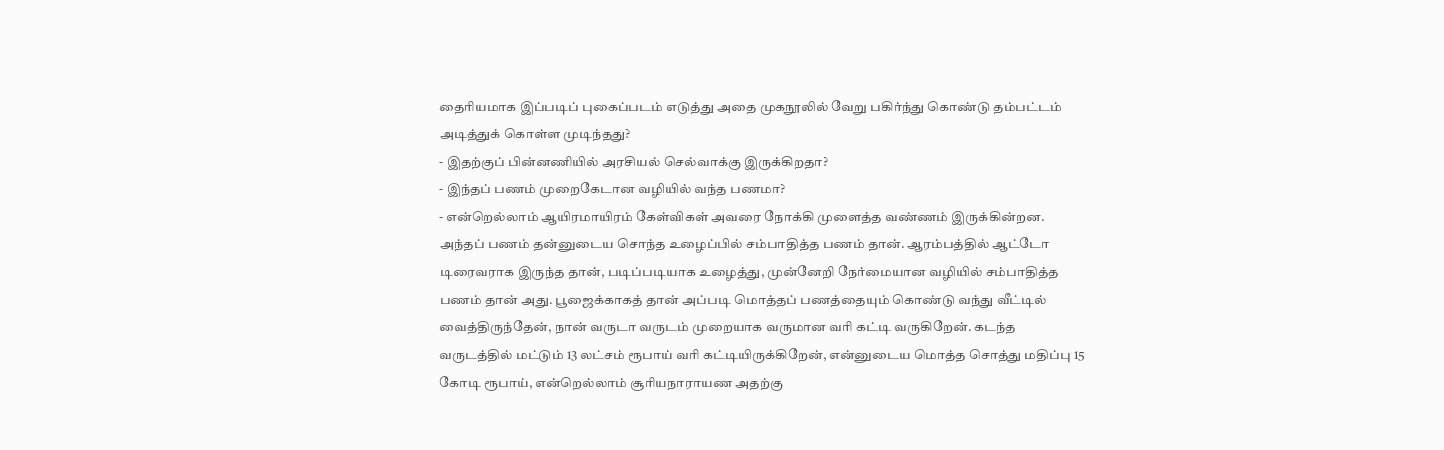தைரியமாக இப்படிப் புகைப்படம் எடுத்து அதை முகநூலில் வேறு பகிர்ந்து கொண்டு தம்பட்டம் அடித்துக் கொள்ள முடிந்தது?
- இதற்குப் பின்னணியில் அரசியல் செல்வாக்கு இருக்கிறதா?
- இந்தப் பணம் முறைகேடான வழியில் வந்த பணமா?
- என்றெல்லாம் ஆயிரமாயிரம் கேள்விகள் அவரை நோக்கி முளைத்த வண்ணம் இருக்கின்றன.
அந்தப் பணம் தன்னுடைய சொந்த உழைப்பில் சம்பாதித்த பணம் தான். ஆரம்பத்தில் ஆட்டோ டிரைவராக இருந்த தான், படிப்படியாக உழைத்து, முன்னேறி நேர்மையான வழியில் சம்பாதித்த பணம் தான் அது. பூஜைக்காகத் தான் அப்படி மொத்தப் பணத்தையும் கொண்டு வந்து வீட்டில் வைத்திருந்தேன், நான் வருடா வருடம் முறையாக வருமான வரி கட்டி வருகிறேன். கடந்த வருடத்தில் மட்டும் 13 லட்சம் ரூபாய் வரி கட்டியிருக்கிறேன், என்னுடைய மொத்த சொத்து மதிப்பு 15 கோடி ரூபாய், என்றெல்லாம் சூரியநாராயண அதற்கு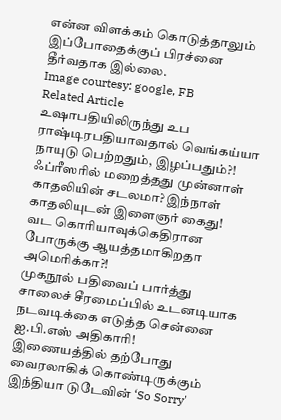என்ன விளக்கம் கொடுத்தாலும் இப்போதைக்குப் பிரச்னை தீர்வதாக இல்லை.
Image courtesy: google, FB
Related Article
உஷாபதியிலிருந்து உப ராஷ்டிரபதியாவதால் வெங்கய்யா நாயுடு பெற்றதும், இழப்பதும்?!
ஃப்ரீஸரில் மறைத்தது முன்னாள் காதலியின் சடலமா? இந்நாள் காதலியுடன் இளைஞர் கைது!
வட கொரியாவுக்கெதிரான போருக்கு ஆயத்தமாகிறதா அமெரிக்கா?!
முகநூல் பதிவைப் பார்த்து சாலைச் சீரமைப்பில் உடனடியாக நடவடிக்கை எடுத்த சென்னை ஐ.பி.எஸ் அதிகாரி!
இணையத்தில் தற்போது வைரலாகிக் கொண்டிருக்கும் இந்தியா டுடேவின் ‘So Sorry'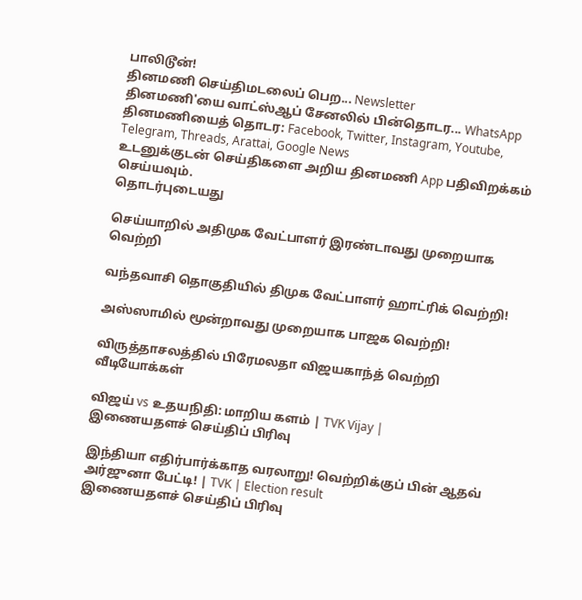பாலிடூன்!
தினமணி செய்திமடலைப் பெற... Newsletter
தினமணி'யை வாட்ஸ்ஆப் சேனலில் பின்தொடர... WhatsApp
தினமணியைத் தொடர: Facebook, Twitter, Instagram, Youtube, Telegram, Threads, Arattai, Google News
உடனுக்குடன் செய்திகளை அறிய தினமணி App பதிவிறக்கம் செய்யவும்.
தொடர்புடையது

செய்யாறில் அதிமுக வேட்பாளர் இரண்டாவது முறையாக வெற்றி

வந்தவாசி தொகுதியில் திமுக வேட்பாளர் ஹாட்ரிக் வெற்றி!

அஸ்ஸாமில் மூன்றாவது முறையாக பாஜக வெற்றி!

விருத்தாசலத்தில் பிரேமலதா விஜயகாந்த் வெற்றி
வீடியோக்கள்

விஜய் vs உதயநிதி: மாறிய களம் | TVK Vijay |
இணையதளச் செய்திப் பிரிவு

இந்தியா எதிர்பார்க்காத வரலாறு! வெற்றிக்குப் பின் ஆதவ் அர்ஜுனா பேட்டி! | TVK | Election result
இணையதளச் செய்திப் பிரிவு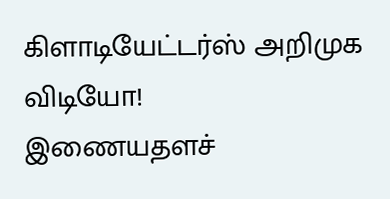கிளாடியேட்டர்ஸ் அறிமுக விடியோ!
இணையதளச்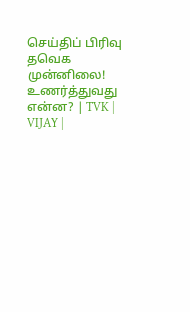செய்திப் பிரிவு
தவெக முன்னிலை! உணர்த்துவது என்ன? | TVK | VIJAY |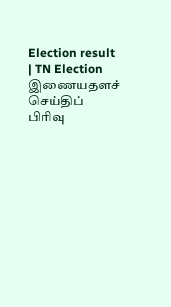Election result | TN Election
இணையதளச் செய்திப் பிரிவு